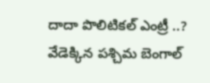దాదా పొలిటికల్‌ ‌ఎంట్రీ ..? వేడెక్కిన పశ్చిమ బెంగాల్‌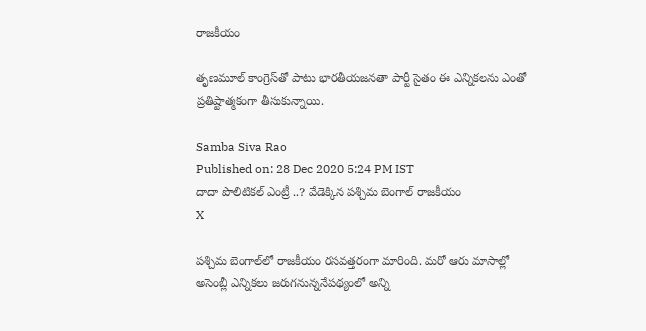రాజకీయం

తృణమూల్‌ కాంగ్రెస్‌తో పాటు భారతీయజనతా పార్టీ సైతం ఈ ఎన్నికలను ఎంతో ప్రతిష్టాత్మకంగా తీసుకున్నాయి.

Samba Siva Rao
Published on: 28 Dec 2020 5:24 PM IST
దాదా పొలిటికల్‌ ‌ఎంట్రీ ..? వేడెక్కిన పశ్చిమ బెంగాల్‌ రాజకీయం
X

పశ్చిమ బెంగాల్‌లో రాజకీయం రసవత్తరంగా మారింది. మరో ఆరు మాసాల్లో అసెంబ్లీ ఎన్నికలు జరుగనున్ననేపథ్యంలో అన్ని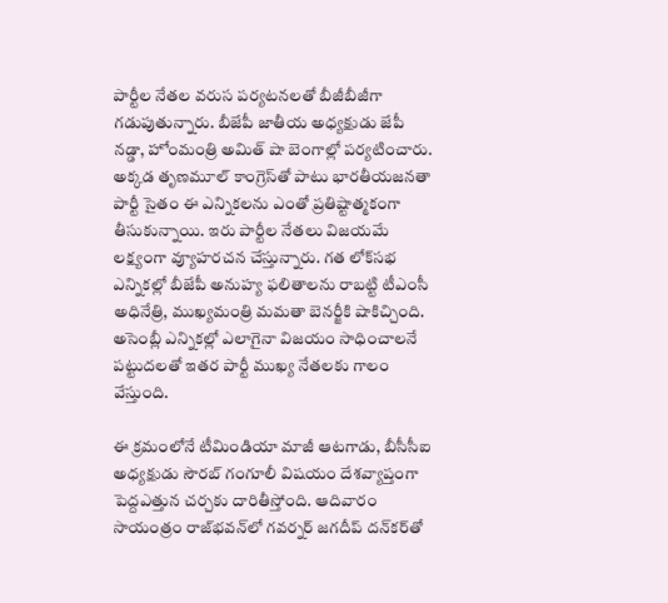పార్టీల నేతల వరుస పర్యటనలతో బీజీబీజీగా గడుపుతున్నారు. బీజేపీ జాతీయ అధ్యక్షుడు జేపీ నడ్డా, హోంమంత్రి అమిత్‌ షా బెంగాల్లో పర్యటించారు. అక్కడ తృణమూల్‌ కాంగ్రెస్‌తో పాటు భారతీయజనతా పార్టీ సైతం ఈ ఎన్నికలను ఎంతో ప్రతిష్టాత్మకంగా తీసుకున్నాయి. ఇరు పార్టీల నేతలు విజయమే లక్ష్యంగా వ్యూహరచన చేస్తున్నారు. గత లోక్‌సభ ఎన్నికల్లో బీజేపీ అనుహ్య ఫలితాలను రాబట్టి టీఎంసీ అధినేత్రి, ముఖ్యమంత్రి మమతా బెనర్జీకి షాకిచ్చింది. అసెంబ్లీ ఎన్నికల్లో ఎలాగైనా విజయం సాధించాలనే పట్టుదలతో ఇతర పార్టీ ముఖ్య నేతలకు గాలం వేస్తుంది.

ఈ క్రమంలోనే టీమిండియా మాజీ ఆటగాడు, బీసీసీఐ అధ్యక్షుడు‌ సౌరబ్‌ గంగూలీ విషయం దేశవ్యాప్తంగా పెద్దఎత్తున చర్చకు దారితీస్తోంది. ఆదివారం సాయంత్రం రాజ్‌భవన్‌లో గవర్నర్‌ జగదీప్‌ దన్‌కర్‌తో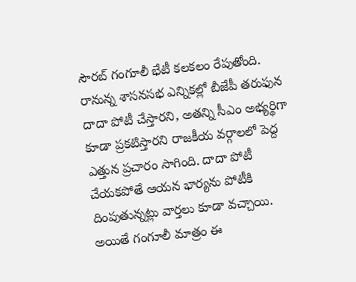సౌరబ్‌ గంగూలీ భేటీ కలకలం రేపుతోంది. రానున్న శాసనసభ ఎన్నికల్లో బీజేపీ తరుఫున దాదా పోటీ చేస్తారని, అతన్ని సీఎం అభ్యర్థిగా కూడా ప్రకటిస్తారని రాజకీయ వర్గాలలో పెద్ద ఎత్తున ప్రచారం సాగింది. దాదా పోటీ చేయకపోతే ఆయన భార్యను పోటీకి దింపుతున్నట్లు వార్తలు కూడా వచ్చాయి. అయితే గంగూలీ మాత్రం ఈ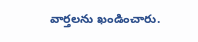వార్తలను ఖండించారు.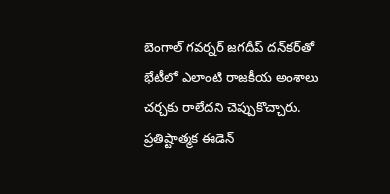బెంగాల్ గవర్నర్‌ జగదీప్‌ దన్‌కర్‌తో భేటీలో ఎలాంటి రాజకీయ అంశాలు చర్చకు రాలేదని చెప్పుకొచ్చారు. ప్రతిష్టాత్మక ఈడెన్‌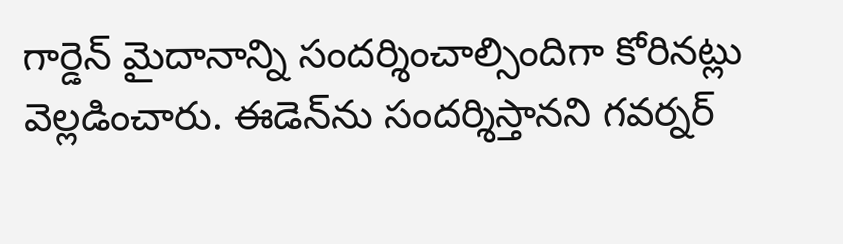గార్డెన్‌ మైదానాన్ని సందర్శించాల్సిందిగా కోరినట్లు వెల్లడించారు. ఈడెన్‌ను సందర్శిస్తానని గవర్నర్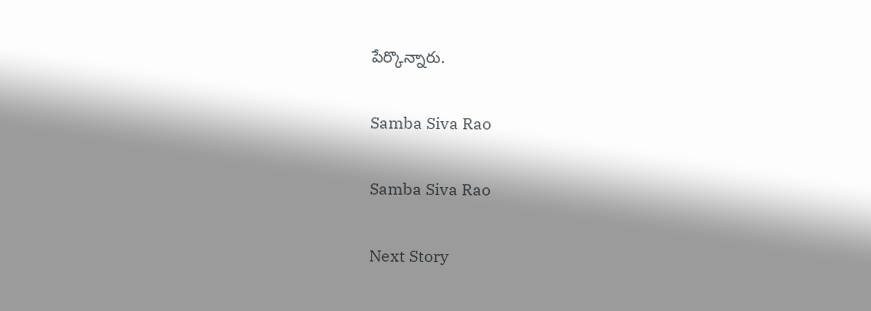పేర్కొన్నారు.

Samba Siva Rao

Samba Siva Rao

Next Story